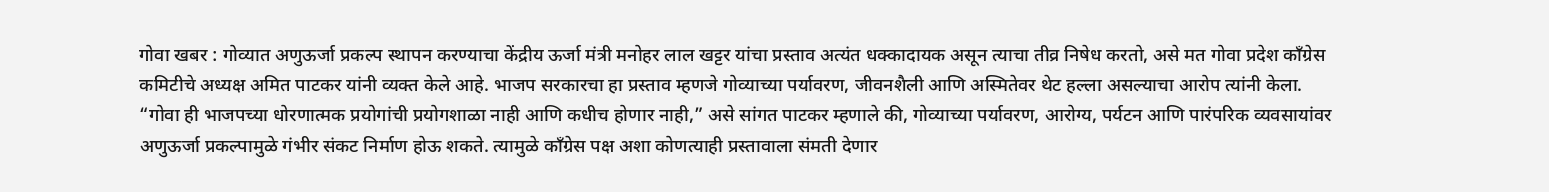गोवा खबर : गोव्यात अणुऊर्जा प्रकल्प स्थापन करण्याचा केंद्रीय ऊर्जा मंत्री मनोहर लाल खट्टर यांचा प्रस्ताव अत्यंत धक्कादायक असून त्याचा तीव्र निषेध करतो, असे मत गोवा प्रदेश काँग्रेस कमिटीचे अध्यक्ष अमित पाटकर यांनी व्यक्त केले आहे. भाजप सरकारचा हा प्रस्ताव म्हणजे गोव्याच्या पर्यावरण, जीवनशैली आणि अस्मितेवर थेट हल्ला असल्याचा आरोप त्यांनी केला.
“गोवा ही भाजपच्या धोरणात्मक प्रयोगांची प्रयोगशाळा नाही आणि कधीच होणार नाही,” असे सांगत पाटकर म्हणाले की, गोव्याच्या पर्यावरण, आरोग्य, पर्यटन आणि पारंपरिक व्यवसायांवर अणुऊर्जा प्रकल्पामुळे गंभीर संकट निर्माण होऊ शकते. त्यामुळे काँग्रेस पक्ष अशा कोणत्याही प्रस्तावाला संमती देणार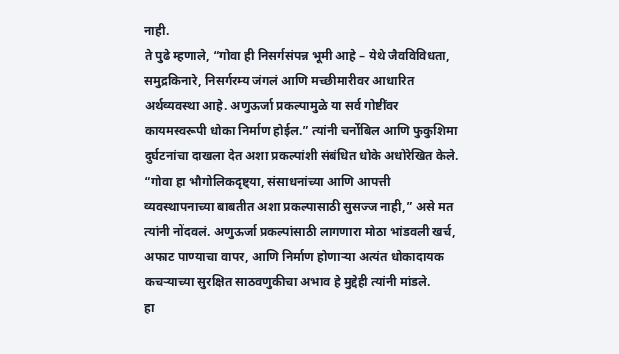नाही.
ते पुढे म्हणाले, “गोवा ही निसर्गसंपन्न भूमी आहे – येथे जैवविविधता, समुद्रकिनारे, निसर्गरम्य जंगलं आणि मच्छीमारीवर आधारित अर्थव्यवस्था आहे. अणुऊर्जा प्रकल्पामुळे या सर्व गोष्टींवर कायमस्वरूपी धोका निर्माण होईल.” त्यांनी चर्नोबिल आणि फुकुशिमा दुर्घटनांचा दाखला देत अशा प्रकल्पांशी संबंधित धोके अधोरेखित केले.
“गोवा हा भौगोलिकदृष्ट्या, संसाधनांच्या आणि आपत्ती व्यवस्थापनाच्या बाबतीत अशा प्रकल्पासाठी सुसज्ज नाही,” असे मत त्यांनी नोंदवलं. अणुऊर्जा प्रकल्पांसाठी लागणारा मोठा भांडवली खर्च, अफाट पाण्याचा वापर, आणि निर्माण होणाऱ्या अत्यंत धोकादायक कचऱ्याच्या सुरक्षित साठवणुकीचा अभाव हे मुद्देही त्यांनी मांडले.
हा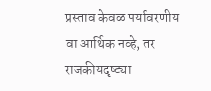प्रस्ताव केवळ पर्यावरणीय वा आर्थिक नव्हे, तर राजकीयदृष्ट्या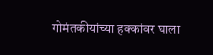गोमंतकीयांच्या हक्कांवर घाला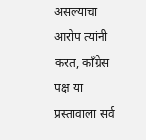असल्याचा आरोप त्यांनी करत, काँग्रेस पक्ष या प्रस्तावाला सर्व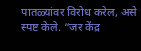पातळ्यांवर विरोध करेल, असे स्पष्ट केले. “जर केंद्र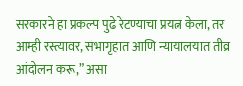सरकारने हा प्रकल्प पुढे रेटण्याचा प्रयत्न केला, तर आम्ही रस्त्यावर, सभागृहात आणि न्यायालयात तीव्र आंदोलन करू,” असा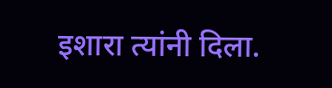इशारा त्यांनी दिला.